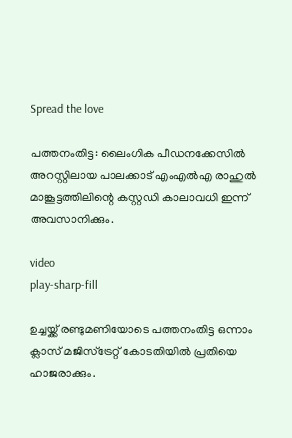Spread the love

പത്തനംതിട്ട: ലൈംഗിക പീഡനക്കേസില്‍ അറസ്റ്റിലായ പാലക്കാട് എംഎല്‍എ രാഹുല്‍ മാങ്കൂട്ടത്തിലിന്റെ കസ്റ്റഡി കാലാവധി ഇന്ന് അവസാനിക്കും.

video
play-sharp-fill

ഉച്ചയ്ക്ക് രണ്ടുമണിയോടെ പത്തനംതിട്ട ഒന്നാം ക്ലാസ് മജിസ്‌ട്രേറ്റ് കോടതിയില്‍ പ്രതിയെ ഹാജരാക്കും.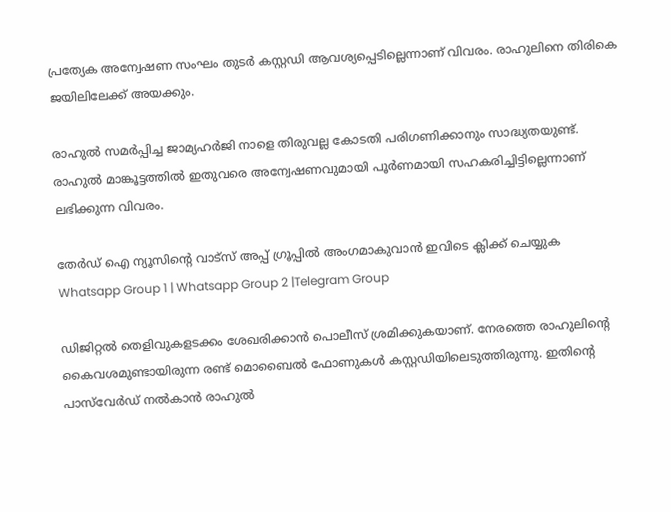പ്രത്യേക അന്വേഷണ സംഘം തുടർ കസ്റ്റഡി ആവശ്യപ്പെടില്ലെന്നാണ് വിവരം. രാഹുലിനെ തിരികെ ജയിലിലേക്ക് അയക്കും.

രാഹുല്‍ സമർപ്പിച്ച ജാമ്യഹർജി നാളെ തിരുവല്ല കോടതി പരിഗണിക്കാനും സാദ്ധ്യതയുണ്ട്.
രാഹുല്‍ മാങ്കൂട്ടത്തില്‍ ഇതുവരെ അന്വേഷണവുമായി പൂർണമായി സഹകരിച്ചിട്ടില്ലെന്നാണ് ലഭിക്കുന്ന വിവരം.

തേർഡ് ഐ ന്യൂസിന്റെ വാട്സ് അപ്പ് ഗ്രൂപ്പിൽ അംഗമാകുവാൻ ഇവിടെ ക്ലിക്ക് ചെയ്യുക
Whatsapp Group 1 | Whatsapp Group 2 |Telegram Group

ഡിജിറ്റല്‍ തെളിവുകളടക്കം ശേഖരിക്കാൻ പൊലീസ് ശ്രമിക്കുകയാണ്. നേരത്തെ രാഹുലിന്റെ കൈവശമുണ്ടായിരുന്ന രണ്ട് മൊബൈല്‍ ഫോണുകള്‍ കസ്റ്റഡിയിലെടുത്തിരുന്നു. ഇതിന്റെ പാസ്‌വേർഡ് നല്‍കാൻ രാഹുല്‍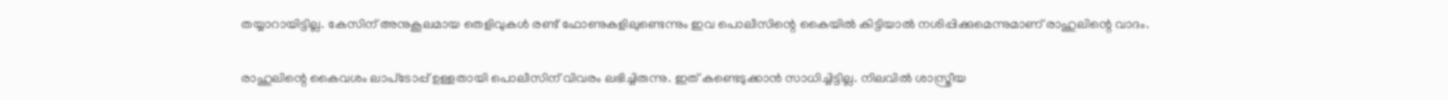തയ്യാറായിട്ടില്ല. കേസിന് അനുകൂലമായ തെളിവുകള്‍ രണ്ട് ഫോണുകളിലുണ്ടെന്നും ഇവ പൊലീസിന്റെ കൈയില്‍ കിട്ടിയാല്‍ നശിപ്പിക്കുമെന്നുമാണ് രാഹുലിന്റെ വാദം.

രാഹുലിന്റെ കൈവശം ലാപ്‌ടോപ്പ് ഉള്ളതായി പൊലീസിന് വിവരം ലഭിച്ചിരുന്നു. ഇത് കണ്ടെടുക്കാൻ സാധിച്ചിട്ടില്ല. നിലവില്‍ ശാസ്ത്രീയ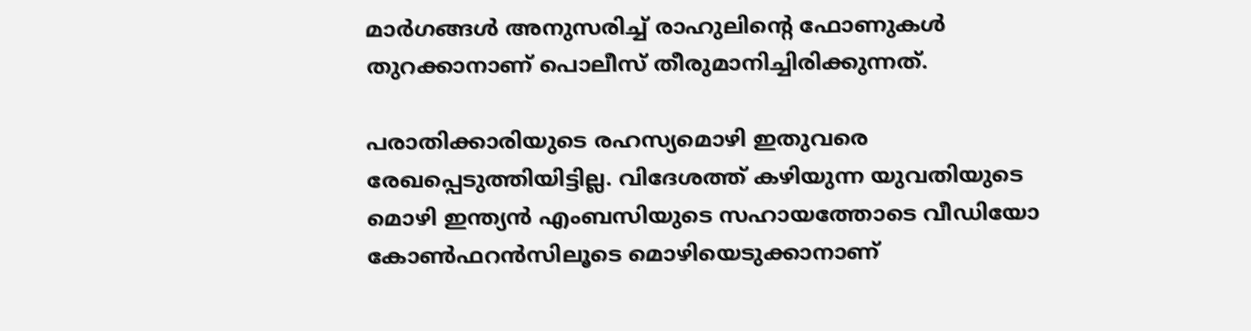മാർഗങ്ങള്‍ അനുസരിച്ച്‌ രാഹുലിന്റെ ഫോണുകള്‍ തുറക്കാനാണ് പൊലീസ് തീരുമാനിച്ചിരിക്കുന്നത്.

പരാതിക്കാരിയുടെ രഹസ്യമൊഴി ഇതുവരെ രേഖപ്പെടുത്തിയിട്ടില്ല. വിദേശത്ത് കഴിയുന്ന യുവതിയുടെ മൊഴി ഇന്ത്യൻ എംബസിയുടെ സഹായത്തോടെ വീഡിയോ കോണ്‍ഫറൻസിലൂടെ മൊഴിയെടുക്കാനാണ്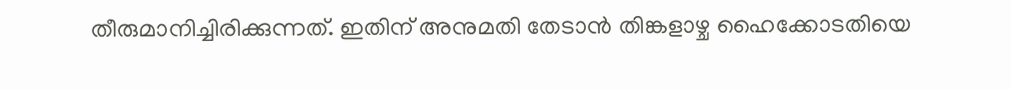തീരുമാനിച്ചിരിക്കുന്നത്. ഇതിന് അനുമതി തേടാൻ തിങ്കളാഴ്ച ഹൈക്കോടതിയെ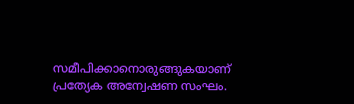സമീപിക്കാനൊരുങ്ങുകയാണ് പ്രത്യേക അന്വേഷണ സംഘം.